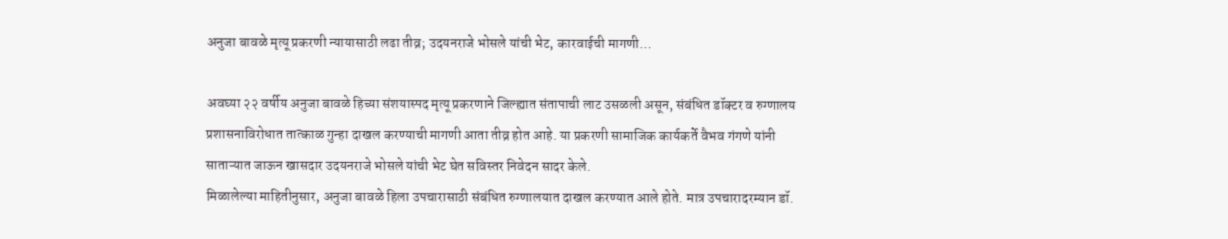अनुजा बावळे मृत्यू प्रकरणी न्यायासाठी लढा तीव्र; उदयनराजे भोसले यांची भेट, कारवाईची मागणी…

अवघ्या २२ वर्षीय अनुजा बावळे हिच्या संशयास्पद मृत्यू प्रकरणाने जिल्ह्यात संतापाची लाट उसळली असून, संबंधित डॉक्टर व रुग्णालय प्रशासनाविरोधात तात्काळ गुन्हा दाखल करण्याची मागणी आता तीव्र होत आहे. या प्रकरणी सामाजिक कार्यकर्ते वैभव गंगणे यांनी साताऱ्यात जाऊन खासदार उदयनराजे भोसले यांची भेट घेत सविस्तर निवेदन सादर केले.
मिळालेल्या माहितीनुसार, अनुजा बावळे हिला उपचारासाठी संबंधित रुग्णालयात दाखल करण्यात आले होते. मात्र उपचारादरम्यान डॉ.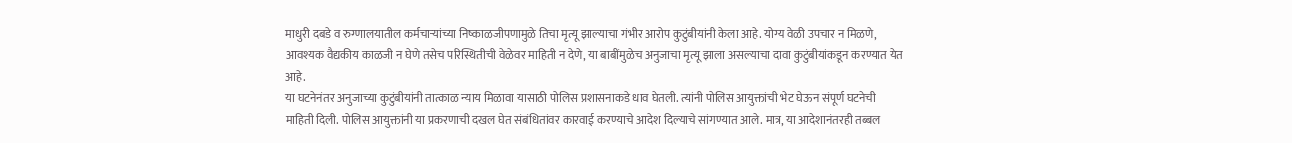माधुरी दबडे व रुग्णालयातील कर्मचाऱ्यांच्या निष्काळजीपणामुळे तिचा मृत्यू झाल्याचा गंभीर आरोप कुटुंबीयांनी केला आहे. योग्य वेळी उपचार न मिळणे, आवश्यक वैद्यकीय काळजी न घेणे तसेच परिस्थितीची वेळेवर माहिती न देणे, या बाबींमुळेच अनुजाचा मृत्यू झाला असल्याचा दावा कुटुंबीयांकडून करण्यात येत आहे.
या घटनेनंतर अनुजाच्या कुटुंबीयांनी तात्काळ न्याय मिळावा यासाठी पोलिस प्रशासनाकडे धाव घेतली. त्यांनी पोलिस आयुक्तांची भेट घेऊन संपूर्ण घटनेची माहिती दिली. पोलिस आयुक्तांनी या प्रकरणाची दखल घेत संबंधितांवर कारवाई करण्याचे आदेश दिल्याचे सांगण्यात आले. मात्र, या आदेशानंतरही तब्बल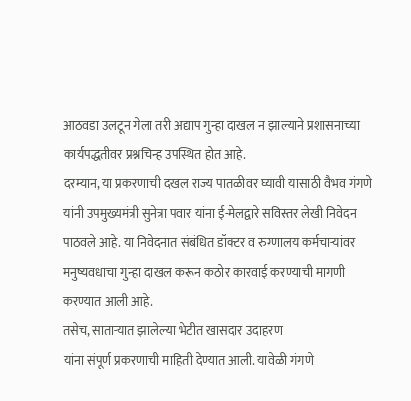आठवडा उलटून गेला तरी अद्याप गुन्हा दाखल न झाल्याने प्रशासनाच्या कार्यपद्धतीवर प्रश्नचिन्ह उपस्थित होत आहे.
दरम्यान, या प्रकरणाची दखल राज्य पातळीवर घ्यावी यासाठी वैभव गंगणे यांनी उपमुख्यमंत्री सुनेत्रा पवार यांना ई-मेलद्वारे सविस्तर लेखी निवेदन पाठवले आहे. या निवेदनात संबंधित डॉक्टर व रुग्णालय कर्मचाऱ्यांवर मनुष्यवधाचा गुन्हा दाखल करून कठोर कारवाई करण्याची मागणी करण्यात आली आहे.
तसेच, साताऱ्यात झालेल्या भेटीत खासदार उदाहरण
यांना संपूर्ण प्रकरणाची माहिती देण्यात आली. यावेळी गंगणे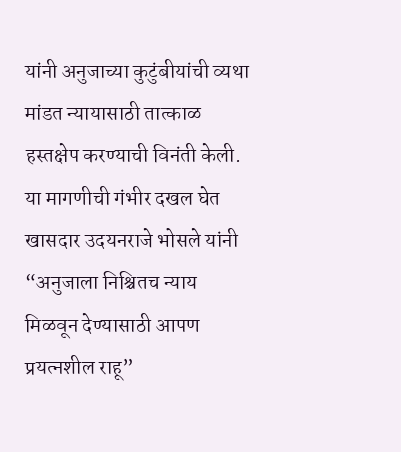यांनी अनुजाच्या कुटुंबीयांची व्यथा मांडत न्यायासाठी तात्काळ हस्तक्षेप करण्याची विनंती केली. या मागणीची गंभीर दखल घेत खासदार उदयनराजे भोसले यांनी “अनुजाला निश्चितच न्याय मिळवून देण्यासाठी आपण प्रयत्नशील राहू”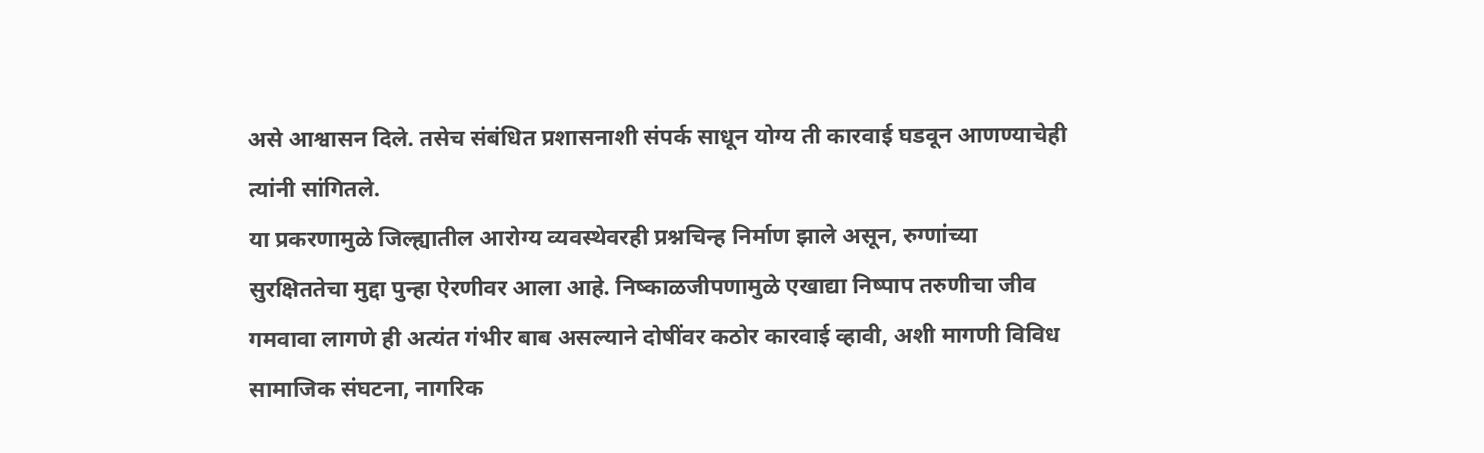असे आश्वासन दिले. तसेच संबंधित प्रशासनाशी संपर्क साधून योग्य ती कारवाई घडवून आणण्याचेही त्यांनी सांगितले.
या प्रकरणामुळे जिल्ह्यातील आरोग्य व्यवस्थेवरही प्रश्नचिन्ह निर्माण झाले असून, रुग्णांच्या सुरक्षिततेचा मुद्दा पुन्हा ऐरणीवर आला आहे. निष्काळजीपणामुळे एखाद्या निष्पाप तरुणीचा जीव गमवावा लागणे ही अत्यंत गंभीर बाब असल्याने दोषींवर कठोर कारवाई व्हावी, अशी मागणी विविध सामाजिक संघटना, नागरिक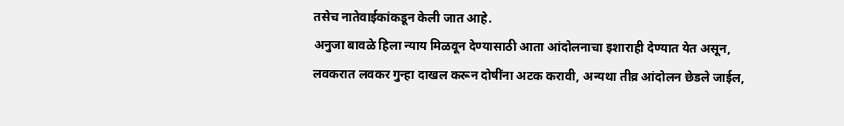तसेच नातेवाईकांकडून केली जात आहे.
अनुजा बावळे हिला न्याय मिळवून देण्यासाठी आता आंदोलनाचा इशाराही देण्यात येत असून, लवकरात लवकर गुन्हा दाखल करून दोषींना अटक करावी, अन्यथा तीव्र आंदोलन छेडले जाईल,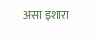असा इशारा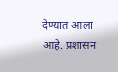देण्यात आला आहे. प्रशासन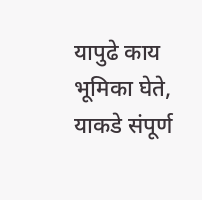यापुढे काय भूमिका घेते, याकडे संपूर्ण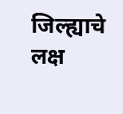जिल्ह्याचे लक्ष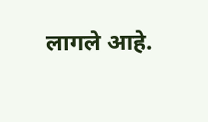लागले आहे.